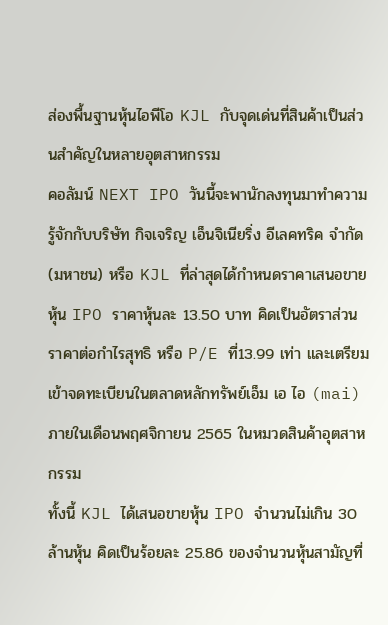ส่องพื้นฐานหุ้นไอพีโอ KJL กับจุดเด่นที่สินค้าเป็นส่วนสำคัญในหลายอุตสาหกรรม
คอลัมน์ NEXT IPO วันนี้จะพานักลงทุนมาทำความรู้จักกับบริษัท กิจเจริญ เอ็นจิเนียริ่ง อีเลคทริค จำกัด (มหาชน) หรือ KJL ที่ล่าสุดได้กำหนดราคาเสนอขายหุ้น IPO ราคาหุ้นละ 13.50 บาท คิดเป็นอัตราส่วนราคาต่อกำไรสุทธิ หรือ P/E ที่13.99 เท่า และเตรียมเข้าจดทะเบียนในตลาดหลักทรัพย์เอ็ม เอ ไอ (mai) ภายในเดือนพฤศจิกายน 2565 ในหมวดสินค้าอุตสาหกรรม
ทั้งนี้ KJL ได้เสนอขายหุ้น IPO จำนวนไม่เกิน 30 ล้านหุ้น คิดเป็นร้อยละ 25.86 ของจำนวนหุ้นสามัญที่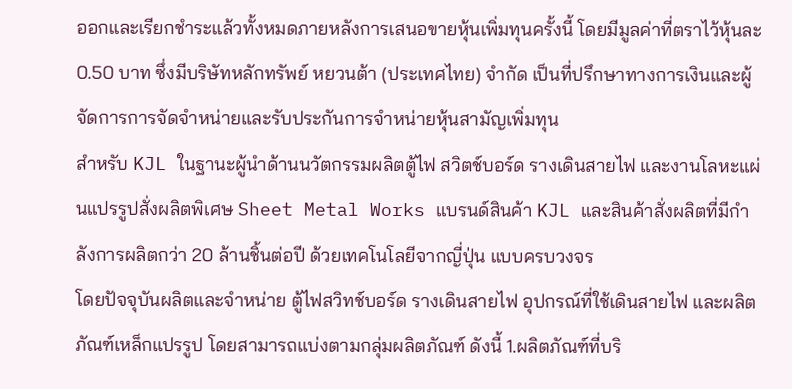ออกและเรียกชำระแล้วทั้งหมดภายหลังการเสนอขายหุ้นเพิ่มทุนครั้งนี้ โดยมีมูลค่าที่ตราไว้หุ้นละ 0.50 บาท ซึ่งมีบริษัทหลักทรัพย์ หยวนต้า (ประเทศไทย) จำกัด เป็นที่ปรึกษาทางการเงินและผู้จัดการการจัดจำหน่ายและรับประกันการจำหน่ายหุ้นสามัญเพิ่มทุน
สำหรับ KJL ในฐานะผู้นำด้านนวัตกรรมผลิตตู้ไฟ สวิตช์บอร์ด รางเดินสายไฟ และงานโลหะแผ่นแปรรูปสั่งผลิตพิเศษ Sheet Metal Works แบรนด์สินค้า KJL และสินค้าสั่งผลิตที่มีกำลังการผลิตกว่า 20 ล้านชิ้นต่อปี ด้วยเทคโนโลยีจากญี่ปุ่น แบบครบวงจร
โดยปัจจุบันผลิตและจำหน่าย ตู้ไฟสวิทช์บอร์ด รางเดินสายไฟ อุปกรณ์ที่ใช้เดินสายไฟ และผลิตภัณฑ์เหล็กแปรรูป โดยสามารถแบ่งตามกลุ่มผลิตภัณฑ์ ดังนี้ 1.ผลิตภัณฑ์ที่บริ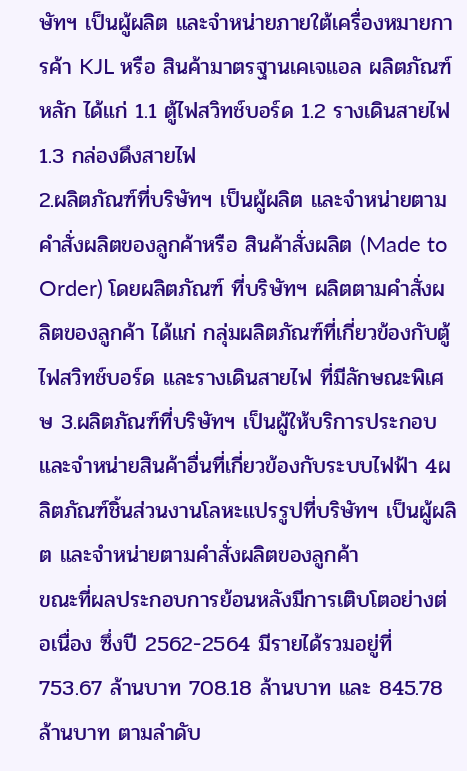ษัทฯ เป็นผู้ผลิต และจำหน่ายภายใต้เครื่องหมายการค้า KJL หรือ สินค้ามาตรฐานเคเจแอล ผลิตภัณฑ์หลัก ได้แก่ 1.1 ตู้ไฟสวิทช์บอร์ด 1.2 รางเดินสายไฟ 1.3 กล่องดึงสายไฟ
2.ผลิตภัณฑ์ที่บริษัทฯ เป็นผู้ผลิต และจำหน่ายตามคำสั่งผลิตของลูกค้าหรือ สินค้าสั่งผลิต (Made to Order) โดยผลิตภัณฑ์ ที่บริษัทฯ ผลิตตามคำสั่งผลิตของลูกค้า ได้แก่ กลุ่มผลิตภัณฑ์ที่เกี่ยวข้องกับตู้ไฟสวิทช์บอร์ด และรางเดินสายไฟ ที่มีลักษณะพิเศษ 3.ผลิตภัณฑ์ที่บริษัทฯ เป็นผู้ให้บริการประกอบ และจำหน่ายสินค้าอื่นที่เกี่ยวข้องกับระบบไฟฟ้า 4ผลิตภัณฑ์ชิ้นส่วนงานโลหะแปรรูปที่บริษัทฯ เป็นผู้ผลิต และจำหน่ายตามคำสั่งผลิตของลูกค้า
ขณะที่ผลประกอบการย้อนหลังมีการเติบโตอย่างต่อเนื่อง ซึ่งปี 2562-2564 มีรายได้รวมอยู่ที่ 753.67 ล้านบาท 708.18 ล้านบาท และ 845.78 ล้านบาท ตามลำดับ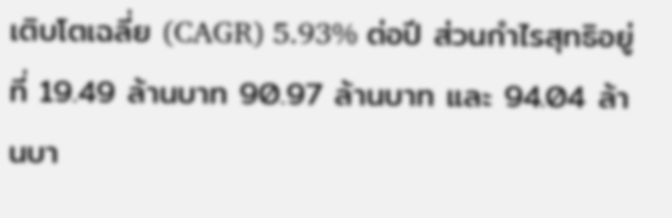เติบโตเฉลี่ย (CAGR) 5.93% ต่อปี ส่วนกำไรสุทธิอยู่ที่ 19.49 ล้านบาท 90.97 ล้านบาท และ 94.04 ล้านบา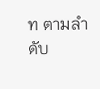ท ตามลำดับ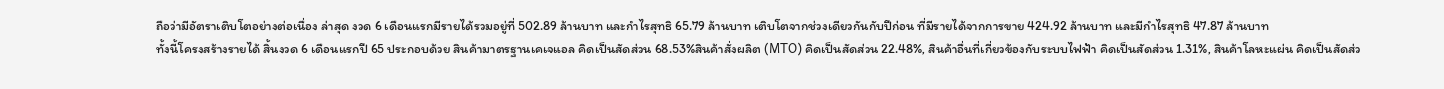ถือว่ามีอัตราเติบโตอย่างต่อเนื่อง ล่าสุด งวด 6 เดือนแรกมีรายได้รวมอยู่ที่ 502.89 ล้านบาท และกำไรสุทธิ 65.79 ล้านบาท เติบโตจากช่วงเดียวกันกับปีก่อน ที่มีรายได้จากการขาย 424.92 ล้านบาท และมีกำไรสุทธิ 47.87 ล้านบาท
ทั้งนี้โครงสร้างรายได้ สิ้นงวด 6 เดือนแรกปี 65 ประกอบด้วย สินค้ามาตรฐานเคเจแอล คิดเป็นสัดส่วน 68.53%สินค้าสั่งผลิต (MTO) คิดเป็นสัดส่วน 22.48%, สินค้าอื่นที่เกี่ยวข้องกับระบบไฟฟ้า คิดเป็นสัดส่วน 1.31%, สินค้าโลหะแผ่น คิดเป็นสัดส่ว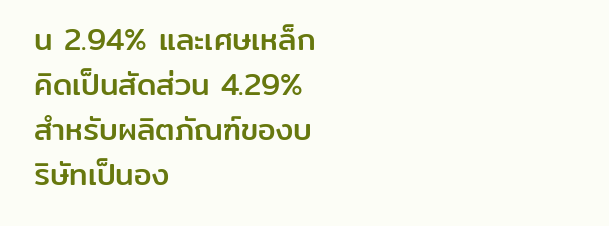น 2.94% และเศษเหล็ก คิดเป็นสัดส่วน 4.29%
สำหรับผลิตภัณฑ์ของบริษัทเป็นอง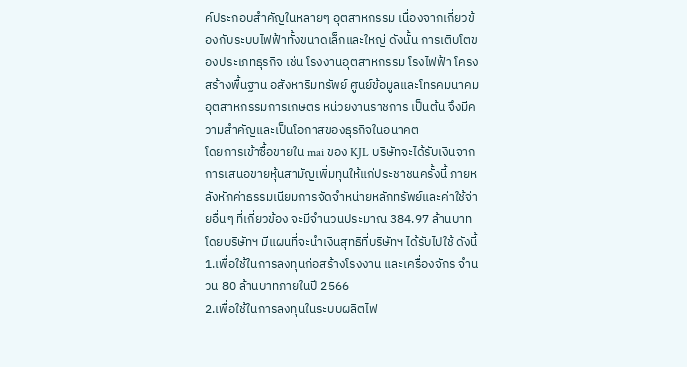ค์ประกอบสำคัญในหลายๆ อุตสาหกรรม เนื่องจากเกี่ยวข้องกับระบบไฟฟ้าทั้งขนาดเล็กและใหญ่ ดังนั้น การเติบโตของประเภทธุรกิจ เช่น โรงงานอุตสาหกรรม โรงไฟฟ้า โครงสร้างพื้นฐาน อสังหาริมทรัพย์ ศูนย์ข้อมูลและโทรคมนาคม อุตสาหกรรมการเกษตร หน่วยงานราชการ เป็นต้น จึงมีความสำคัญและเป็นโอกาสของธุรกิจในอนาคต
โดยการเข้าซื้อขายใน mai ของ KJL บริษัทจะได้รับเงินจากการเสนอขายหุ้นสามัญเพิ่มทุนให้แก่ประชาชนครั้งนี้ ภายหลังหักค่าธรรมเนียมการจัดจำหน่ายหลักทรัพย์และค่าใช้จ่ายอื่นๆ ที่เกี่ยวข้อง จะมีจำนวนประมาณ 384.97 ล้านบาท โดยบริษัทฯ มีแผนที่จะนำเงินสุทธิที่บริษัทฯ ได้รับไปใช้ ดังนี้
1.เพื่อใช้ในการลงทุนก่อสร้างโรงงาน และเครื่องจักร จำนวน 80 ล้านบาทภายในปี 2566
2.เพื่อใช้ในการลงทุนในระบบผลิตไฟ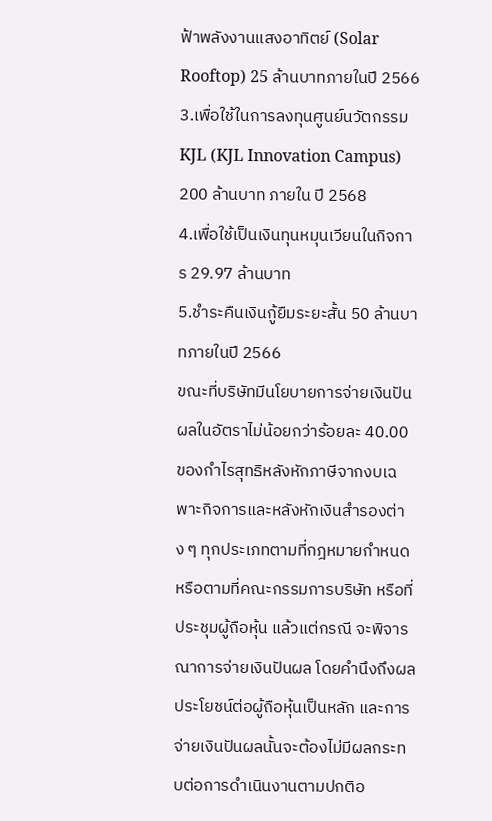ฟ้าพลังงานแสงอาทิตย์ (Solar Rooftop) 25 ล้านบาทภายในปี 2566
3.เพื่อใช้ในการลงทุนศูนย์นวัตกรรม KJL (KJL Innovation Campus) 200 ล้านบาท ภายใน ปี 2568
4.เพื่อใช้เป็นเงินทุนหมุนเวียนในกิจการ 29.97 ล้านบาท
5.ชำระคืนเงินกู้ยืมระยะสั้น 50 ล้านบาทภายในปี 2566
ขณะที่บริษัทมีนโยบายการจ่ายเงินปันผลในอัตราไม่น้อยกว่าร้อยละ 40.00 ของกำไรสุทธิหลังหักภาษีจากงบเฉพาะกิจการและหลังหักเงินสำรองต่าง ๆ ทุกประเภทตามที่กฎหมายกำหนด หรือตามที่คณะกรรมการบริษัท หรือที่ประชุมผู้ถือหุ้น แล้วแต่กรณี จะพิจารณาการจ่ายเงินปันผล โดยคำนึงถึงผลประโยชน์ต่อผู้ถือหุ้นเป็นหลัก และการจ่ายเงินปันผลนั้นจะต้องไม่มีผลกระทบต่อการดำเนินงานตามปกติอ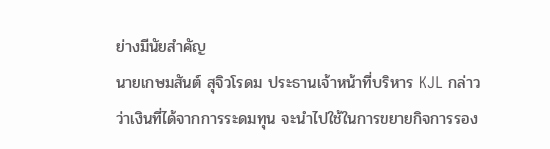ย่างมีนัยสำคัญ
นายเกษมสันต์ สุจิวโรดม ประธานเจ้าหน้าที่บริหาร KJL กล่าวว่าเงินที่ได้จากการระดมทุน จะนำไปใช้ในการขยายกิจการรอง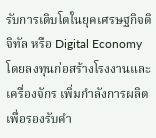รับการเติบโตในยุคเศรษฐกิจดิจิทัล หรือ Digital Economy โดยลงทุนก่อสร้างโรงงานและเครื่องจักร เพิ่มกำลังการผลิตเพื่อรองรับคำ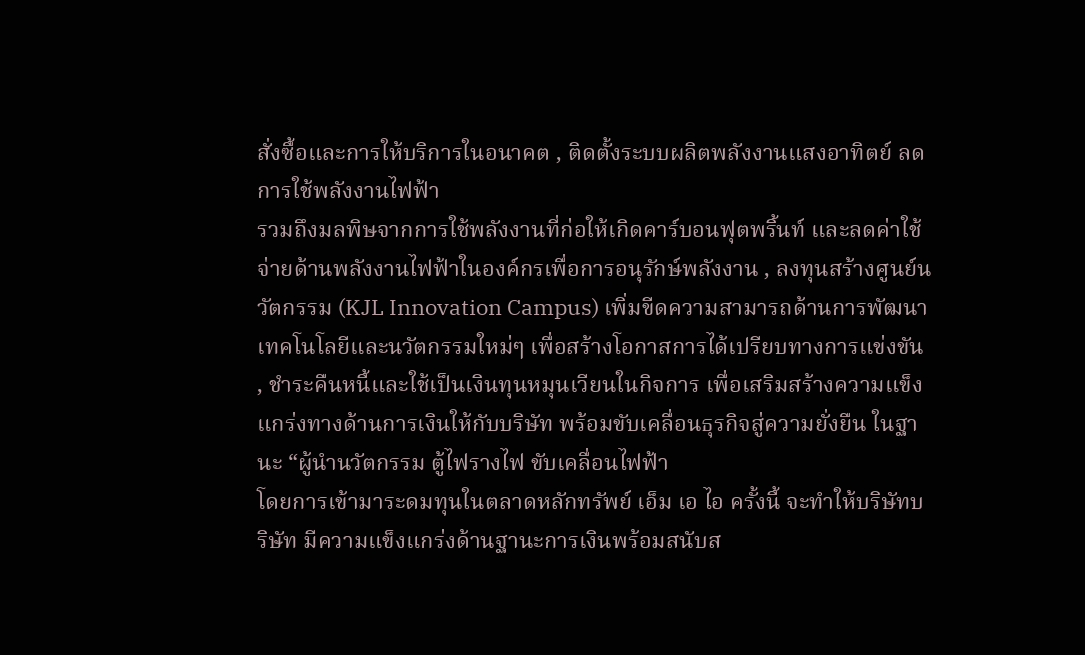สั่งซื้อและการให้บริการในอนาคต , ติดตั้งระบบผลิตพลังงานแสงอาทิตย์ ลดการใช้พลังงานไฟฟ้า
รวมถึงมลพิษจากการใช้พลังงานที่ก่อให้เกิดคาร์บอนฟุตพริ้นท์ และลดค่าใช้จ่ายด้านพลังงานไฟฟ้าในองค์กรเพื่อการอนุรักษ์พลังงาน , ลงทุนสร้างศูนย์นวัตกรรม (KJL Innovation Campus) เพิ่มขีดความสามารถด้านการพัฒนาเทคโนโลยีและนวัตกรรมใหม่ๆ เพื่อสร้างโอกาสการได้เปรียบทางการแข่งขัน , ชำระคืนหนี้และใช้เป็นเงินทุนหมุนเวียนในกิจการ เพื่อเสริมสร้างความแข็งแกร่งทางด้านการเงินให้กับบริษัท พร้อมขับเคลื่อนธุรกิจสู่ความยั่งยืน ในฐานะ “ผู้นำนวัตกรรม ตู้ไฟรางไฟ ขับเคลื่อนไฟฟ้า
โดยการเข้ามาระดมทุนในตลาดหลักทรัพย์ เอ็ม เอ ไอ ครั้งนี้ จะทำให้บริษัทบริษัท มีความแข็งแกร่งด้านฐานะการเงินพร้อมสนับส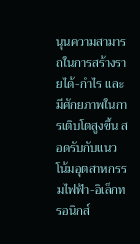นุนความสามารถในการสร้างรายได้-กำไร และมีศักยภาพในการเติบโตสูงขึ้น สอดรับกับแนวโน้มอุตสาหกรรมไฟฟ้า-อิเล็กทรอนิกส์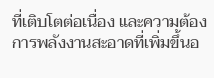ที่เติบโตต่อเนื่อง และความต้องการพลังงานสะอาดที่เพิ่มขึ้นอ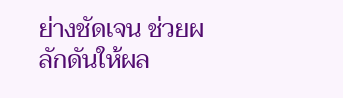ย่างชัดเจน ช่วยผลักดันให้ผล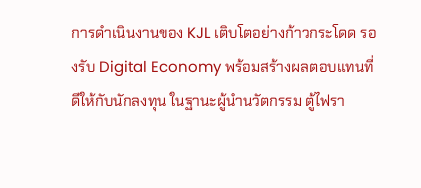การดำเนินงานของ KJL เติบโตอย่างก้าวกระโดด รองรับ Digital Economy พร้อมสร้างผลตอบแทนที่ดีให้กับนักลงทุน ในฐานะผู้นำนวัตกรรม ตู้ไฟรา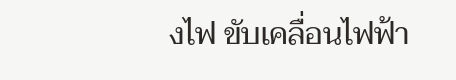งไฟ ขับเคลื่อนไฟฟ้า